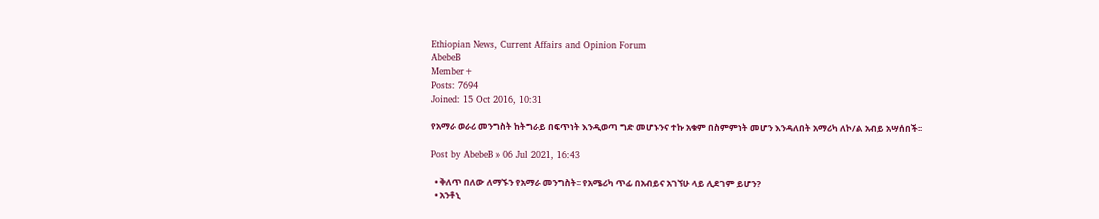Ethiopian News, Current Affairs and Opinion Forum
AbebeB
Member+
Posts: 7694
Joined: 15 Oct 2016, 10:31

የአማራ ወራሪ መንግስት ከትግራይ በፍጥነት እንዲወጣ ግድ መሆኑንና ተኩ አቁም በስምምነት መሆን እንዳለበት አማሪካ ለኮ/ል አብይ አሣሰበች፡፡

Post by AbebeB » 06 Jul 2021, 16:43

  • ቅለጥ በለው ለማኙን የአማራ መንግስት፡፡ የአሜሪካ ጥፊ በአብይና አገኘሁ ላይ ሊደገም ይሆን?
  • አንቶኒ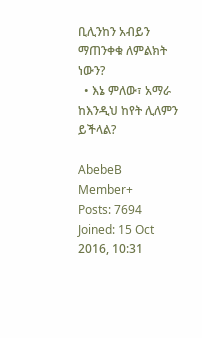ቢሊንከን አብይን ማጠንቀቁ ለምልክት ነውን?
  • እኔ ምለው፣ አማራ ከእንዲህ ከየት ሊለምን ይችላል?

AbebeB
Member+
Posts: 7694
Joined: 15 Oct 2016, 10:31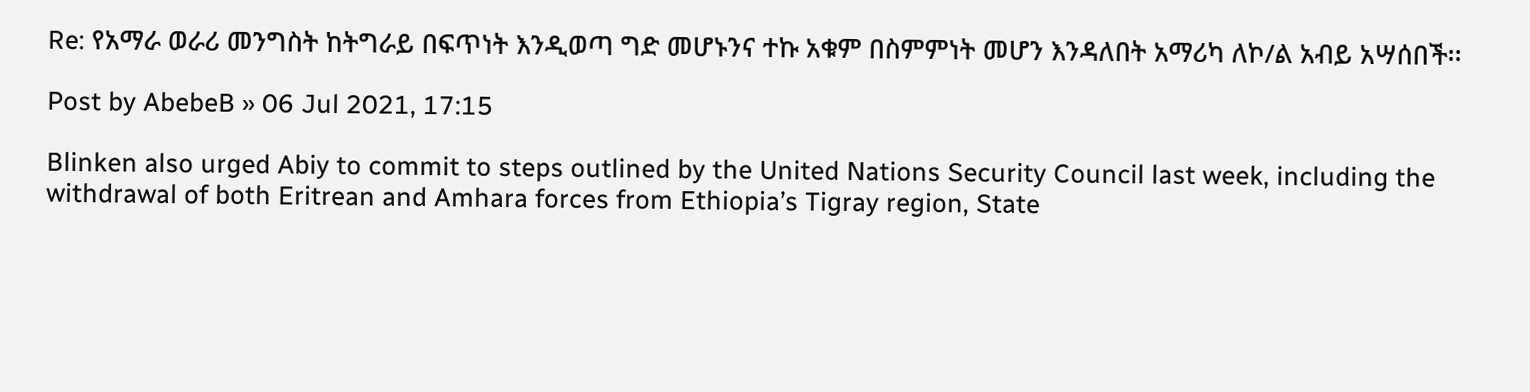Re: የአማራ ወራሪ መንግስት ከትግራይ በፍጥነት እንዲወጣ ግድ መሆኑንና ተኩ አቁም በስምምነት መሆን እንዳለበት አማሪካ ለኮ/ል አብይ አሣሰበች፡፡

Post by AbebeB » 06 Jul 2021, 17:15

Blinken also urged Abiy to commit to steps outlined by the United Nations Security Council last week, including the withdrawal of both Eritrean and Amhara forces from Ethiopia’s Tigray region, State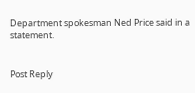Department spokesman Ned Price said in a statement.


Post Reply